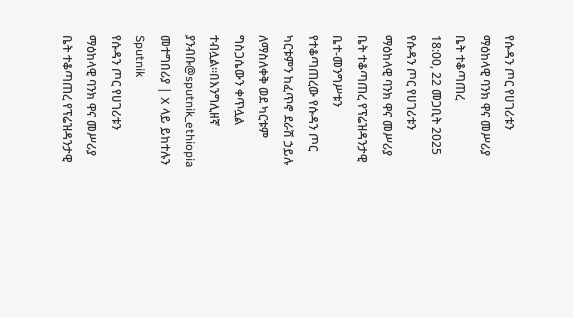የሱዳን ጦር የሀገሪቱን ማዕከላዊ ባንክ ዋና መሥሪያ ቤት ተቆጣጠረ
18:00, 22 መጋቢት 2025
የሱዳን ጦር የሀገሪቱን ማዕከላዊ ባንክ ዋና መሥሪያ ቤት ተቆጣጠረ የፕሬዝዳንታዊ ቤተ-መንግሥቱን የተቆጣጠረው የሱዳን ጦር ካርቱምን ከፈጥኖ ደራሽ ኃይሉ ለማስለቀቅ ወደ ካርቱም ግስጋሴውን ቀጥሏል ተብሏል።በእንግሊዘኛ ያንብቡ@sputnik_ethiopia መተግበሪያ | X ላይ ይከተሉን
Sputnik
የሱዳን ጦር የሀገሪቱን ማዕከላዊ ባንክ ዋና መሥሪያ ቤት ተቆጣጠረ የፕሬዝዳንታዊ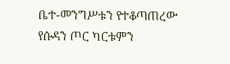ቤተ-መንግሥቱን የተቆጣጠረው የሱዳን ጦር ካርቱምን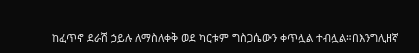ከፈጥኖ ደራሽ ኃይሉ ለማስለቀቅ ወደ ካርቱም ግስጋሴውን ቀጥሏል ተብሏል።በእንግሊዘኛ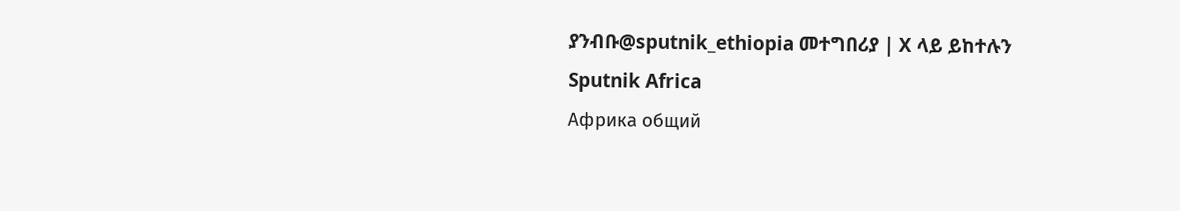ያንብቡ@sputnik_ethiopia መተግበሪያ | X ላይ ይከተሉን
Sputnik Africa
Африка общий